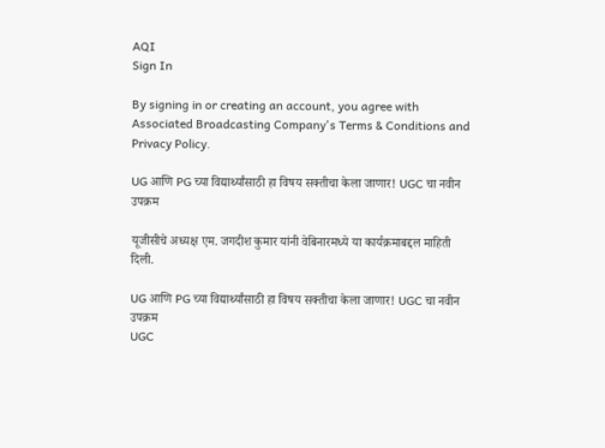AQI
Sign In

By signing in or creating an account, you agree with Associated Broadcasting Company's Terms & Conditions and Privacy Policy.

UG आणि PG च्या विद्यार्थ्यांसाठी हा विषय सक्तीचा केला जाणार! UGC चा नवीन उपक्रम

यूजीसीचे अध्यक्ष एम. जगदीश कुमार यांनी वेबिनारमध्ये या कार्यक्रमाबद्दल माहिती दिली.

UG आणि PG च्या विद्यार्थ्यांसाठी हा विषय सक्तीचा केला जाणार! UGC चा नवीन उपक्रम
UGC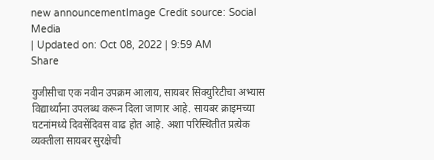new announcementImage Credit source: Social Media
| Updated on: Oct 08, 2022 | 9:59 AM
Share

युजीसीचा एक नवीन उपक्रम आलाय, सायबर सिक्युरिटीचा अभ्यास विद्यार्थ्यांना उपलब्ध करून दिला जाणार आहे. सायबर क्राइमच्या घटनांमध्ये दिवसेंदिवस वाढ होत आहे. अशा परिस्थितीत प्रत्येक व्यक्तीला सायबर सुरक्षेची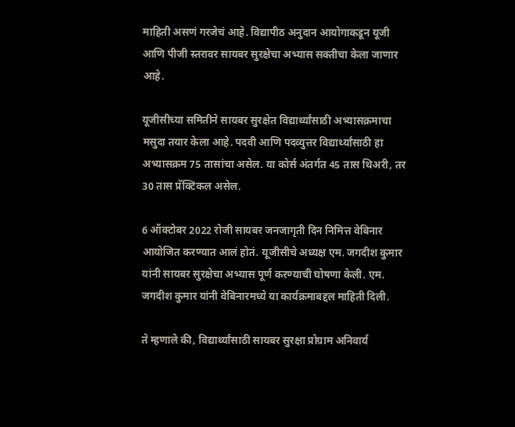माहिती असणं गरजेचं आहे. विद्यापीठ अनुदान आयोगाकडून यूजी आणि पीजी स्तरावर सायबर सुरक्षेचा अभ्यास सक्तीचा केला जाणार आहे.

यूजीसीच्या समितीने सायबर सुरक्षेत विद्यार्थ्यांसाठी अभ्यासक्रमाचा मसुदा तयार केला आहे. पदवी आणि पदव्युत्तर विद्यार्थ्यांसाठी हा अभ्यासक्रम 75 तासांचा असेल. या कोर्स अंतर्गत 45 तास थिअरी, तर 30 तास प्रॅक्टिकल असेल.

6 ऑक्टोबर 2022 रोजी सायबर जनजागृती दिन निमित्त वेबिनार आयोजित करण्यात आलं होतं. यूजीसीचे अध्यक्ष एम. जगदीश कुमार यांनी सायबर सुरक्षेचा अभ्यास पूर्ण करण्याची घोषणा केली. एम. जगदीश कुमार यांनी वेबिनारमध्ये या कार्यक्रमाबद्दल माहिती दिली.

ते म्हणाले की, विद्यार्थ्यांसाठी सायबर सुरक्षा प्रोग्राम अनिवार्य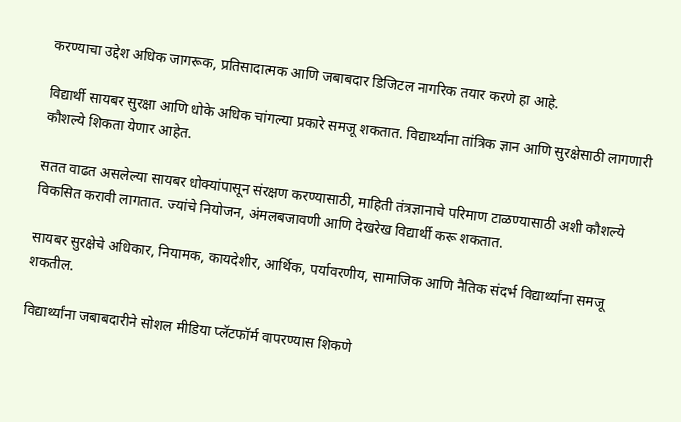करण्याचा उद्देश अधिक जागरूक, प्रतिसादात्मक आणि जबाबदार डिजिटल नागरिक तयार करणे हा आहे.

विद्यार्थी सायबर सुरक्षा आणि धोके अधिक चांगल्या प्रकारे समजू शकतात. विद्यार्थ्यांना तांत्रिक ज्ञान आणि सुरक्षेसाठी लागणारी कौशल्ये शिकता येणार आहेत.

सतत वाढत असलेल्या सायबर धोक्यांपासून संरक्षण करण्यासाठी, माहिती तंत्रज्ञानाचे परिमाण टाळण्यासाठी अशी कौशल्ये विकसित करावी लागतात. ज्यांचे नियोजन, अंमलबजावणी आणि देखरेख विद्यार्थी करू शकतात.

सायबर सुरक्षेचे अधिकार, नियामक, कायदेशीर, आर्थिक, पर्यावरणीय, सामाजिक आणि नैतिक संदर्भ विद्यार्थ्यांना समजू शकतील.

विद्यार्थ्यांना जबाबदारीने सोशल मीडिया प्लॅटफॉर्म वापरण्यास शिकणे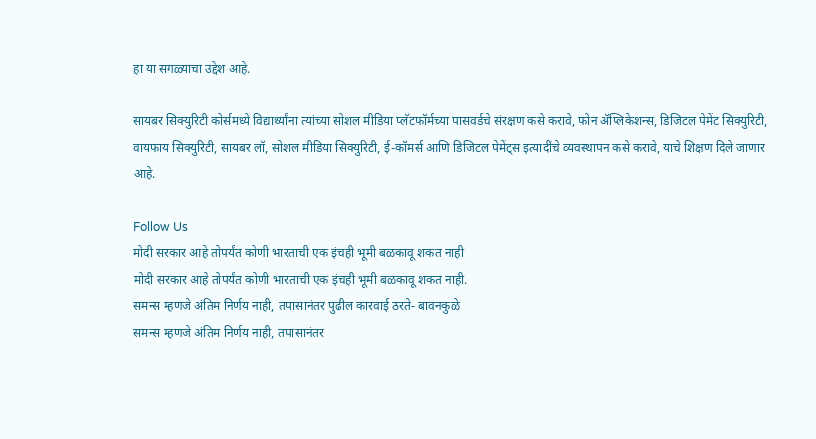हा या सगळ्याचा उद्देश आहे.

सायबर सिक्युरिटी कोर्समध्ये विद्यार्थ्यांना त्यांच्या सोशल मीडिया प्लॅटफॉर्मच्या पासवर्डचे संरक्षण कसे करावे, फोन ॲप्लिकेशन्स, डिजिटल पेमेंट सिक्युरिटी, वायफाय सिक्युरिटी, सायबर लॉ, सोशल मीडिया सिक्युरिटी, ई-कॉमर्स आणि डिजिटल पेमेंट्स इत्यादींचे व्यवस्थापन कसे करावे, याचे शिक्षण दिले जाणार आहे.

Follow Us
मोदी सरकार आहे तोपर्यंत कोणी भारताची एक इंचही भूमी बळकावू शकत नाही
मोदी सरकार आहे तोपर्यंत कोणी भारताची एक इंचही भूमी बळकावू शकत नाही.
समन्स म्हणजे अंतिम निर्णय नाही, तपासानंतर पुढील कारवाई ठरते- बावनकुळे
समन्स म्हणजे अंतिम निर्णय नाही, तपासानंतर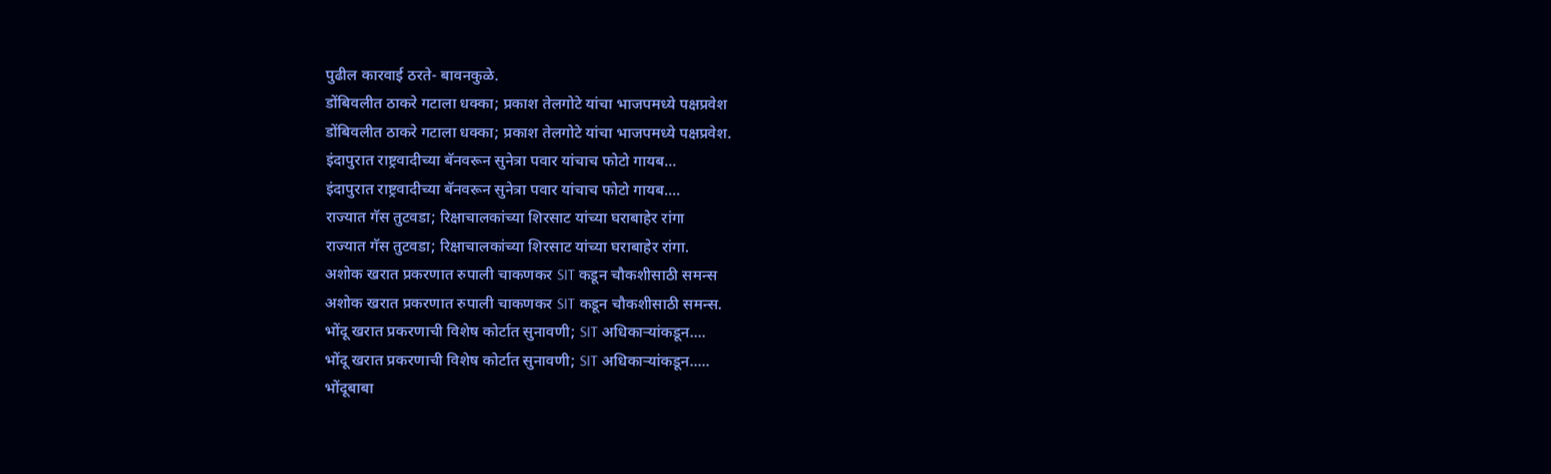पुढील कारवाई ठरते- बावनकुळे.
डोंबिवलीत ठाकरे गटाला धक्का; प्रकाश तेलगोटे यांचा भाजपमध्ये पक्षप्रवेश
डोंबिवलीत ठाकरे गटाला धक्का; प्रकाश तेलगोटे यांचा भाजपमध्ये पक्षप्रवेश.
इंदापुरात राष्ट्रवादीच्या बॅनवरून सुनेत्रा पवार यांचाच फोटो गायब...
इंदापुरात राष्ट्रवादीच्या बॅनवरून सुनेत्रा पवार यांचाच फोटो गायब....
राज्यात गॅस तुटवडा; रिक्षाचालकांच्या शिरसाट यांच्या घराबाहेर रांगा
राज्यात गॅस तुटवडा; रिक्षाचालकांच्या शिरसाट यांच्या घराबाहेर रांगा.
अशोक खरात प्रकरणात रुपाली चाकणकर SIT कडून चौकशीसाठी समन्स
अशोक खरात प्रकरणात रुपाली चाकणकर SIT कडून चौकशीसाठी समन्स.
भोंदू खरात प्रकरणाची विशेष कोर्टात सुनावणी; SIT अधिकाऱ्यांकडून....
भोंदू खरात प्रकरणाची विशेष कोर्टात सुनावणी; SIT अधिकाऱ्यांकडून.....
भोंदूबाबा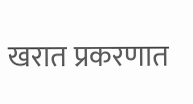खरात प्रकरणात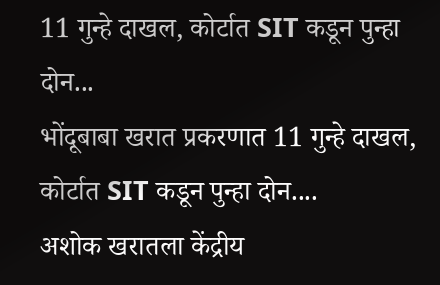11 गुन्हे दाखल, कोर्टात SIT कडून पुन्हा दोन...
भोंदूबाबा खरात प्रकरणात 11 गुन्हे दाखल, कोर्टात SIT कडून पुन्हा दोन....
अशोक खरातला केंद्रीय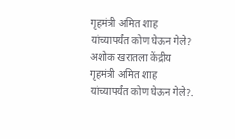गृहमंत्री अमित शाह यांच्यापर्यंत कोण घेऊन गेले?
अशोक खरातला केंद्रीय गृहमंत्री अमित शाह यांच्यापर्यंत कोण घेऊन गेले?.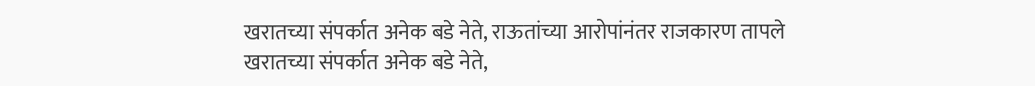खरातच्या संपर्कात अनेक बडे नेते, राऊतांच्या आरोपांनंतर राजकारण तापले
खरातच्या संपर्कात अनेक बडे नेते,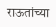राऊतांच्या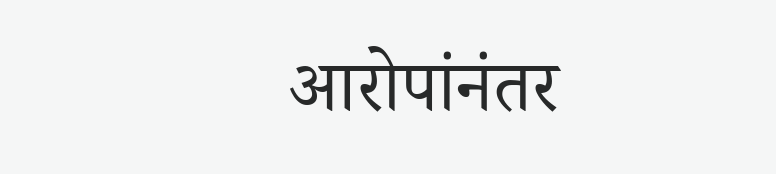आरोपांनंतर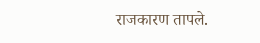राजकारण तापले.